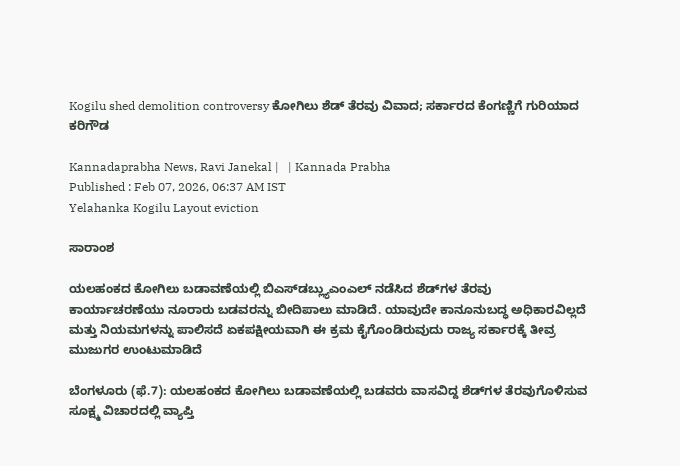Kogilu shed demolition controversy ಕೋಗಿಲು ಶೆಡ್ ತೆರವು ವಿವಾದ; ಸರ್ಕಾರದ ಕೆಂಗಣ್ಣಿಗೆ ಗುರಿಯಾದ ಕರಿಗೌಡ

Kannadaprabha News, Ravi Janekal |   | Kannada Prabha
Published : Feb 07, 2026, 06:37 AM IST
Yelahanka Kogilu Layout eviction

ಸಾರಾಂಶ

ಯಲಹಂಕದ ಕೋಗಿಲು ಬಡಾವಣೆಯಲ್ಲಿ ಬಿಎಸ್‌ಡಬ್ಲ್ಯುಎಂಎಲ್ ನಡೆಸಿದ ಶೆಡ್‌ಗಳ ತೆರವು ಕಾರ್ಯಾಚರಣೆಯು ನೂರಾರು ಬಡವರನ್ನು ಬೀದಿಪಾಲು ಮಾಡಿದೆ. ಯಾವುದೇ ಕಾನೂನುಬದ್ಧ ಅಧಿಕಾರವಿಲ್ಲದೆ ಮತ್ತು ನಿಯಮಗಳನ್ನು ಪಾಲಿಸದೆ ಏಕಪಕ್ಷೀಯವಾಗಿ ಈ ಕ್ರಮ ಕೈಗೊಂಡಿರುವುದು ರಾಜ್ಯ ಸರ್ಕಾರಕ್ಕೆ ತೀವ್ರ ಮುಜುಗರ ಉಂಟುಮಾಡಿದೆ

ಬೆಂಗಳೂರು (ಫೆ.7): ಯಲಹಂಕದ ಕೋಗಿಲು ಬಡಾವಣೆಯಲ್ಲಿ ಬಡವರು ವಾಸವಿದ್ದ ಶೆಡ್‌ಗಳ ತೆರವುಗೊಳಿಸುವ ಸೂಕ್ಷ್ಮ ವಿಚಾರದಲ್ಲಿ ವ್ಯಾಪ್ತಿ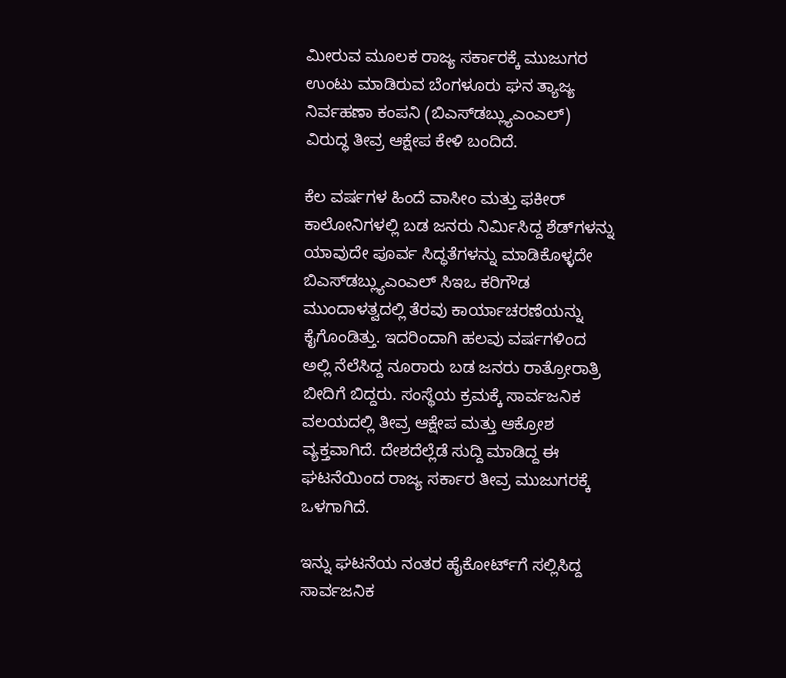ಮೀರುವ ಮೂಲಕ ರಾಜ್ಯ ಸರ್ಕಾರಕ್ಕೆ ಮುಜುಗರ ಉಂಟು ಮಾಡಿರುವ ಬೆಂಗಳೂರು ಘನ ತ್ಯಾಜ್ಯ ನಿರ್ವಹಣಾ ಕಂಪನಿ (ಬಿಎಸ್‌‌‌‌‌ಡಬ್ಲ್ಯುಎಂಎಲ್) ವಿರುದ್ಧ ತೀವ್ರ ಆಕ್ಷೇಪ ಕೇಳಿ ಬಂದಿದೆ.

ಕೆಲ ವರ್ಷಗಳ ಹಿಂದೆ ವಾಸೀಂ ಮತ್ತು ಫಕೀರ್ ಕಾಲೋನಿಗಳಲ್ಲಿ ಬಡ ಜನರು ನಿರ್ಮಿಸಿದ್ದ ಶೆಡ್‌ಗಳನ್ನು ಯಾವುದೇ ಪೂರ್ವ ಸಿದ್ಧತೆಗಳನ್ನು ಮಾಡಿಕೊಳ್ಳದೇ ಬಿಎಸ್‌‌‌‌‌ಡಬ್ಲ್ಯುಎಂಎಲ್‌ ಸಿಇಒ ಕರಿಗೌಡ ಮುಂದಾಳತ್ವದಲ್ಲಿ ತೆರವು ಕಾರ್ಯಾಚರಣೆಯನ್ನು ಕೈಗೊಂಡಿತ್ತು. ಇದರಿಂದಾಗಿ ಹಲವು ವರ್ಷಗಳಿಂದ ಅಲ್ಲಿ ನೆಲೆಸಿದ್ದ ನೂರಾರು ಬಡ ಜನರು ರಾತ್ರೋರಾತ್ರಿ ಬೀದಿಗೆ ಬಿದ್ದರು. ಸಂಸ್ಥೆಯ ಕ್ರಮಕ್ಕೆ ಸಾರ್ವಜನಿಕ ವಲಯದಲ್ಲಿ ತೀವ್ರ ಆಕ್ಷೇಪ ಮತ್ತು ಆಕ್ರೋಶ ವ್ಯಕ್ತವಾಗಿದೆ. ದೇಶದೆಲ್ಲೆಡೆ ಸುದ್ದಿ ಮಾಡಿದ್ದ ಈ ಘಟನೆಯಿಂದ ರಾಜ್ಯ ಸರ್ಕಾರ ತೀವ್ರ ಮುಜುಗರಕ್ಕೆ ಒಳಗಾಗಿದೆ.

ಇನ್ನು ಘಟನೆಯ ನಂತರ ಹೈಕೋರ್ಟ್‌ಗೆ ಸಲ್ಲಿಸಿದ್ದ ಸಾರ್ವಜನಿಕ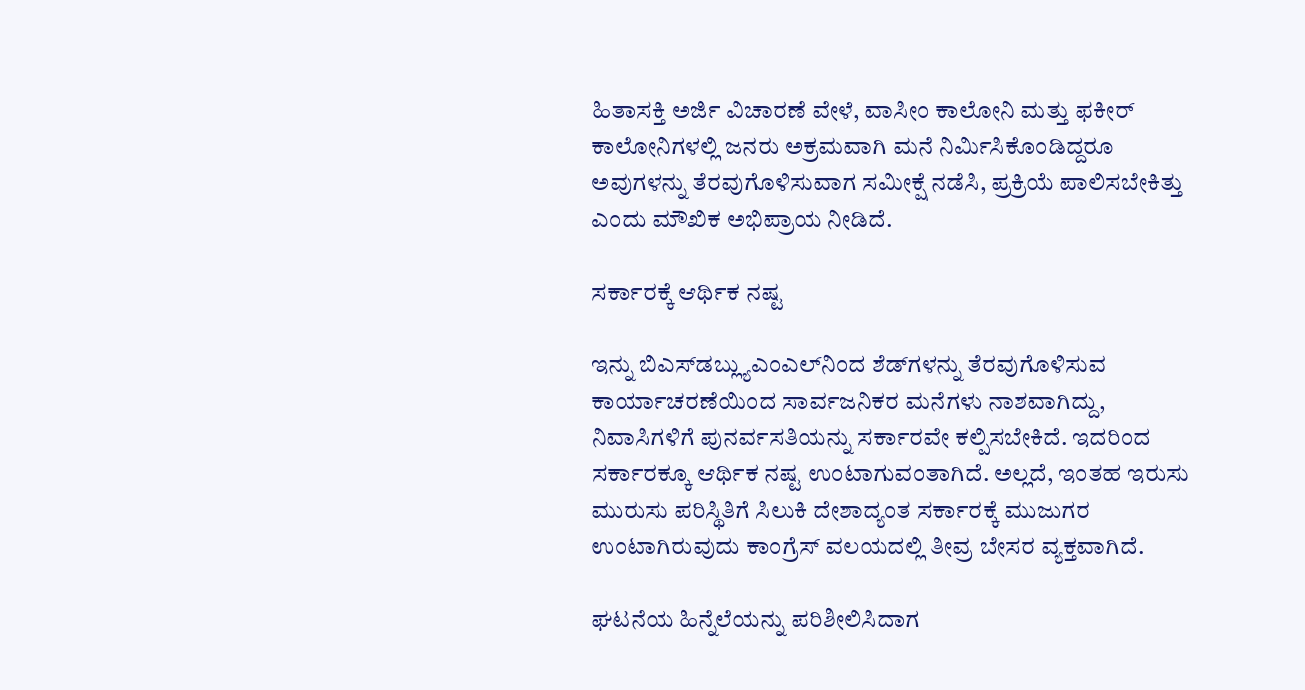ಹಿತಾಸಕ್ತಿ ಅರ್ಜಿ ವಿಚಾರಣೆ ವೇಳೆ, ವಾಸೀಂ ಕಾಲೋನಿ ಮತ್ತು ಫಕೀರ್ ಕಾಲೋನಿಗಳಲ್ಲಿ ಜನರು ಅಕ್ರಮವಾಗಿ ಮನೆ ನಿರ್ಮಿಸಿಕೊಂಡಿದ್ದರೂ ಅವುಗಳನ್ನು ತೆರವುಗೊಳಿಸುವಾಗ ಸಮೀಕ್ಷೆ ನಡೆಸಿ, ಪ್ರಕ್ರಿಯೆ ಪಾಲಿಸಬೇಕಿತ್ತು ಎಂದು ಮೌಖಿಕ ಅಭಿಪ್ರಾಯ ನೀಡಿದೆ.

ಸರ್ಕಾರಕ್ಕೆ ಆರ್ಥಿಕ ನಷ್ಟ

ಇನ್ನು ಬಿಎಸ್‌‌‌‌‌ಡಬ್ಲ್ಯುಎಂಎಲ್‌‌ನಿಂದ ಶೆಡ್‌ಗಳನ್ನು ತೆರವುಗೊಳಿಸುವ ಕಾರ್ಯಾಚರಣೆಯಿಂದ ಸಾರ್ವಜನಿಕರ ಮನೆಗಳು ನಾಶವಾಗಿದ್ದು, ನಿವಾಸಿಗಳಿಗೆ ಪುನರ್ವಸತಿಯನ್ನು ಸರ್ಕಾರವೇ ಕಲ್ಪಿಸಬೇಕಿದೆ. ಇದರಿಂದ ಸರ್ಕಾರಕ್ಕೂ ಆರ್ಥಿಕ ನಷ್ಟ ಉಂಟಾಗುವಂತಾಗಿದೆ. ಅಲ್ಲದೆ, ಇಂತಹ ಇರುಸು ಮುರುಸು ಪರಿಸ್ಥಿತಿಗೆ ಸಿಲುಕಿ ದೇಶಾದ್ಯಂತ ಸರ್ಕಾರಕ್ಕೆ ಮುಜುಗರ ಉಂಟಾಗಿರುವುದು ಕಾಂಗ್ರೆಸ್ ವಲಯದಲ್ಲಿ ತೀವ್ರ ಬೇಸರ ವ್ಯಕ್ತವಾಗಿದೆ.

ಘಟನೆಯ ಹಿನ್ನೆಲೆಯನ್ನು ಪರಿಶೀಲಿಸಿದಾಗ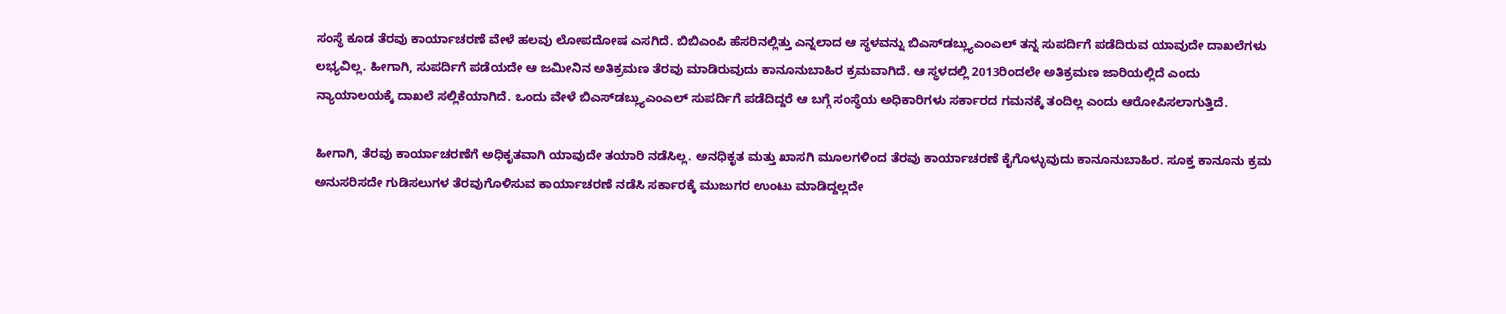ಸಂಸ್ಥೆ ಕೂಡ ತೆರವು ಕಾರ್ಯಾಚರಣೆ ವೇಳೆ ಹಲವು ಲೋಪದೋಷ ಎಸಗಿದೆ. ಬಿಬಿಎಂಪಿ ಹೆಸರಿನಲ್ಲಿತ್ತು ಎನ್ನಲಾದ ಆ ಸ್ಥಳವನ್ನು ಬಿಎಸ್‌‌‌ಡಬ್ಲ್ಯುಎಂಎಲ್ ತನ್ನ ಸುಪರ್ದಿಗೆ ಪಡೆದಿರುವ ಯಾವುದೇ ದಾಖಲೆಗಳು ಲಭ್ಯವಿಲ್ಲ. ಹೀಗಾಗಿ, ಸುಪರ್ದಿಗೆ ಪಡೆಯದೇ ಆ ಜಮೀನಿನ ಅತಿಕ್ರಮಣ ತೆರವು ಮಾಡಿರುವುದು ಕಾನೂನುಬಾಹಿರ ಕ್ರಮವಾಗಿದೆ. ಆ ಸ್ಥಳದಲ್ಲಿ 2013ರಿಂದಲೇ ಅತಿಕ್ರಮಣ ಜಾರಿಯಲ್ಲಿದೆ ಎಂದು ನ್ಯಾಯಾಲಯಕ್ಕೆ ದಾಖಲೆ ಸಲ್ಲಿಕೆಯಾಗಿದೆ. ಒಂದು ವೇಳೆ ಬಿಎಸ್‌‌‌‌ಡಬ್ಲ್ಯುಎಂಎಲ್ ಸುಪರ್ದಿಗೆ ಪಡೆದಿದ್ದರೆ ಆ ಬಗ್ಗೆ ಸಂಸ್ಥೆಯ ಅಧಿಕಾರಿಗಳು ಸರ್ಕಾರದ ಗಮನಕ್ಕೆ ತಂದಿಲ್ಲ ಎಂದು ಆರೋಪಿಸಲಾಗುತ್ತಿದೆ.

ಹೀಗಾಗಿ, ತೆರವು ಕಾರ್ಯಾಚರಣೆಗೆ ಅಧಿಕೃತವಾಗಿ ಯಾವುದೇ ತಯಾರಿ ನಡೆಸಿಲ್ಲ. ಅನಧಿಕೃತ ಮತ್ತು ಖಾಸಗಿ ಮೂಲಗಳಿಂದ ತೆರವು ಕಾರ್ಯಾಚರಣೆ ಕೈಗೊಳ್ಳುವುದು ಕಾನೂನುಬಾಹಿರ. ಸೂಕ್ತ ಕಾನೂನು ಕ್ರಮ ಅನುಸರಿಸದೇ ಗುಡಿಸಲುಗಳ ತೆರವುಗೊಳಿಸುವ ಕಾರ್ಯಾಚರಣೆ ನಡೆಸಿ ಸರ್ಕಾರಕ್ಕೆ ಮುಜುಗರ ಉಂಟು ಮಾಡಿದ್ದಲ್ಲದೇ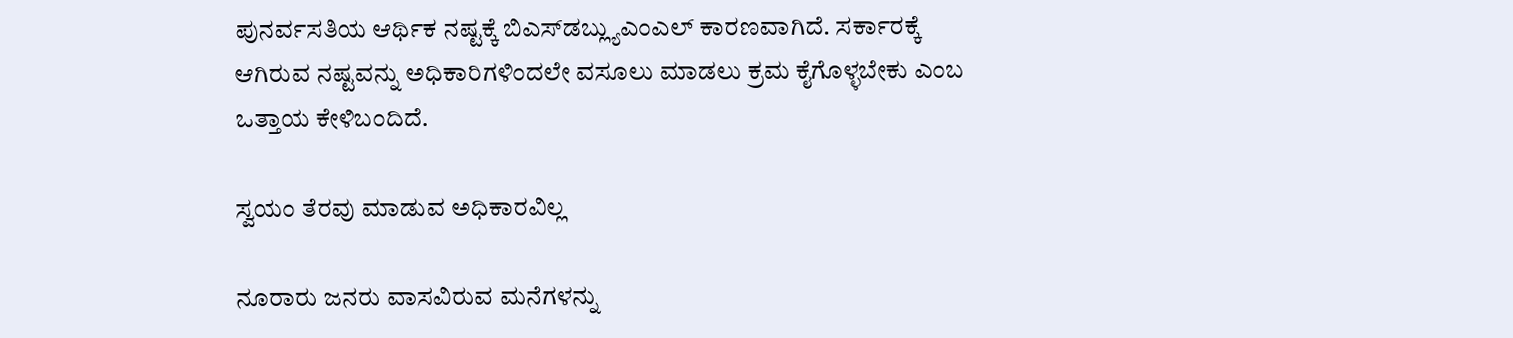ಪುನರ್ವಸತಿಯ ಆರ್ಥಿಕ ನಷ್ಟಕ್ಕೆ ಬಿಎಸ್‌‌‌ಡಬ್ಲ್ಯುಎಂಎಲ್ ಕಾರಣವಾಗಿದೆ. ಸರ್ಕಾರಕ್ಕೆ ಆಗಿರುವ ನಷ್ಟವನ್ನು ಅಧಿಕಾರಿಗಳಿಂದಲೇ ವಸೂಲು ಮಾಡಲು ಕ್ರಮ ಕೈಗೊಳ್ಳಬೇಕು ಎಂಬ ಒತ್ತಾಯ ಕೇಳಿಬಂದಿದೆ.

ಸ್ವಯಂ ತೆರವು ಮಾಡುವ ಅಧಿಕಾರವಿಲ್ಲ

ನೂರಾರು ಜನರು ವಾಸವಿರುವ ಮನೆಗಳನ್ನು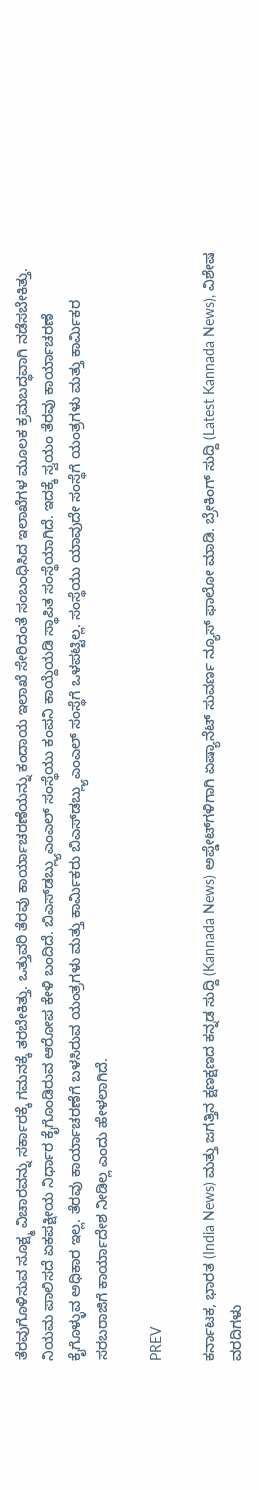ತೆರವುಗೊಳಿಸುವ ಸೂಕ್ಷ್ಮ ವಿಚಾರವನ್ನು ಸರ್ಕಾರಕ್ಕೆ ಗಮನಕ್ಕೆ ತರಬೇಕಿತ್ತು. ಒತ್ತುವರಿ ತೆರವು ಕಾರ್ಯಾಚರಣೆಯನ್ನು ಕಂದಾಯ ಇಲಾಖೆ ಸೇರಿದಂತೆ ಸಂಬಂಧಿಸಿದ ಇಲಾಖೆಗಳ ಮೂಲಕ ಕ್ರಮಬದ್ಧವಾಗಿ ನಡೆಸಬೇಕಿತ್ತು. ನಿಯಮ ಪಾಲಿಸದೆ ಏಕಪಕ್ಷೀಯ ನಿರ್ಧಾರ ಕೈಗೊಂಡಿರುವ ಆರೋಪ ಕೇಳಿ ಬಂದಿದೆ. ಬಿಎಸ್‌‌ಡಬ್ಲ್ಯುಎಂಎಲ್ ಸಂಸ್ಥೆಯು ಕಂಪನಿ ಕಾಯ್ದೆಯಡಿ ಸ್ಥಾಪಿತ ಸಂಸ್ಥೆಯಾಗಿದೆ. ಇದಕ್ಕೆ ಸ್ವಯಂ ತೆರವು ಕಾರ್ಯಾಚರಣೆ ಕೈಗೊಳ್ಳುವ ಅಧಿಕಾರ ಇಲ್ಲ. ತೆರವು ಕಾರ್ಯಾಚರಣೆಗೆ ಬಳಸಿರುವ ಯಂತ್ರಗಳು ಮತ್ತು ಕಾರ್ಮಿಕರು ಬಿಎಸ್‌‌‌ಡಬ್ಲ್ಯುಎಂಎಲ್ ಸಂಸ್ಥೆಗೆ ಒಳಪಟ್ಟಿಲ್ಲ. ಸಂಸ್ಥೆಯು ಯಾವುದೇ ಸಂಸ್ಥೆಗೆ ಯಂತ್ರಗಳು ಮತ್ತು ಕಾರ್ಮಿಕರ ಸರಬರಾಜಿಗೆ ಕಾರ್ಯಾದೇಶ ನೀಡಿಲ್ಲ ಎಂದು ಹೇಳಲಾಗಿದೆ.

PREV

ಕರ್ನಾಟಕ, ಭಾರತ (India News) ಮತ್ತು ಜಗತ್ತಿನ ಕ್ಷಣಕ್ಷಣದ ಕನ್ನಡ ಸುದ್ದಿ (Kannada News) ಅಪ್ಡೇಟ್‌ಗಳಿಗಾಗಿ ಏಷ್ಯಾನೆಟ್ ಸುವರ್ಣ ನ್ಯೂಸ್‌ ಫಾಲೋ ಮಾಡಿ. ಬ್ರೇಕಿಂಗ್ ಸುದ್ದಿ (Latest Kannada News), ವಿಶೇಷ ವರದಿಗಳು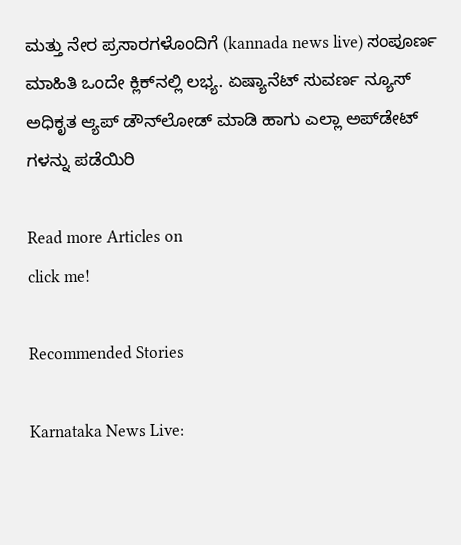ಮತ್ತು ನೇರ ಪ್ರಸಾರಗಳೊಂದಿಗೆ (kannada news live) ಸಂಪೂರ್ಣ ಮಾಹಿತಿ ಒಂದೇ ಕ್ಲಿಕ್‌ನಲ್ಲಿ ಲಭ್ಯ. ಏಷ್ಯಾನೆಟ್ ಸುವರ್ಣ ನ್ಯೂಸ್ ಅಧಿಕೃತ ಆ್ಯಪ್ ಡೌನ್‌ಲೋಡ್ ಮಾಡಿ ಹಾಗು ಎಲ್ಲಾ ಅಪ್‌ಡೇಟ್ ಗಳನ್ನು ಪಡೆಯಿರಿ

Read more Articles on
click me!

Recommended Stories

Karnataka News Live: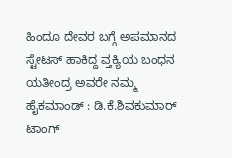ಹಿಂದೂ ದೇವರ ಬಗ್ಗೆ ಅಪಮಾನದ ಸ್ಟೇಟಸ್‌ ಹಾಕಿದ್ದ ವ್ತಕ್ಯಿಯ ಬಂಧನ
ಯತೀಂದ್ರ ಅವರೇ ನಮ್ಮ ಹೈಕಮಾಂಡ್‌ : ಡಿ.ಕೆ.ಶಿವಕುಮಾರ್‌ ಟಾಂಗ್‌